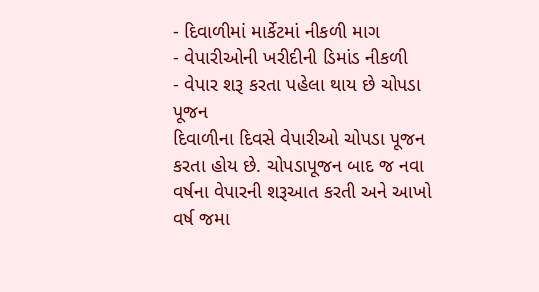- દિવાળીમાં માર્કેટમાં નીકળી માગ
- વેપારીઓની ખરીદીની ડિમાંડ નીકળી
- વેપાર શરૂ કરતા પહેલા થાય છે ચોપડા પૂજન
દિવાળીના દિવસે વેપારીઓ ચોપડા પૂજન કરતા હોય છે. ચોપડાપૂજન બાદ જ નવા વર્ષના વેપારની શરૂઆત કરતી અને આખો વર્ષ જમા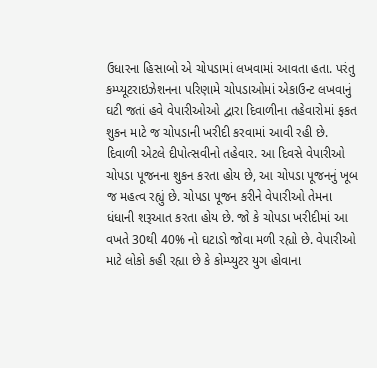ઉધારના હિસાબો એ ચોપડામાં લખવામાં આવતા હતા. પરંતુ કમ્પ્યૂટરાઇઝેશનના પરિણામે ચોપડાઓમાં એકાઉન્ટ લખવાનું ઘટી જતાં હવે વેપારીઓઓ દ્વારા દિવાળીના તહેવારોમાં ફકત શુકન માટે જ ચોપડાની ખરીદી કરવામાં આવી રહી છે.
દિવાળી એટલે દીપોત્સવીનો તહેવાર. આ દિવસે વેપારીઓ ચોપડા પૂજનના શુકન કરતા હોય છે, આ ચોપડા પૂજનનું ખૂબ જ મહત્વ રહ્યું છે. ચોપડા પૂજન કરીને વેપારીઓ તેમના ધંધાની શરૂઆત કરતા હોય છે. જો કે ચોપડા ખરીદીમાં આ વખતે 30થી 40% નો ઘટાડો જોવા મળી રહ્યો છે. વેપારીઓ માટે લોકો કહી રહ્યા છે કે કોમ્પ્યુટર યુગ હોવાના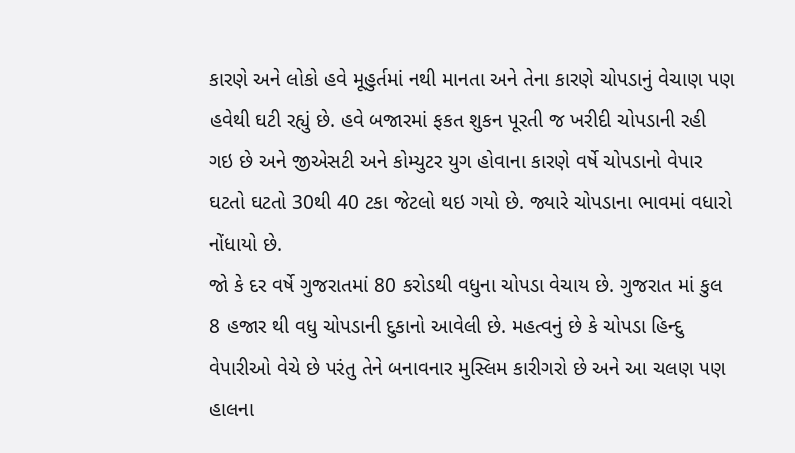કારણે અને લોકો હવે મૂહુર્તમાં નથી માનતા અને તેના કારણે ચોપડાનું વેચાણ પણ હવેથી ઘટી રહ્યું છે. હવે બજારમાં ફકત શુકન પૂરતી જ ખરીદી ચોપડાની રહી ગઇ છે અને જીએસટી અને કોમ્યુટર યુગ હોવાના કારણે વર્ષે ચોપડાનો વેપાર ઘટતો ઘટતો 30થી 40 ટકા જેટલો થઇ ગયો છે. જ્યારે ચોપડાના ભાવમાં વધારો નોંધાયો છે.
જો કે દર વર્ષે ગુજરાતમાં 80 કરોડથી વધુના ચોપડા વેચાય છે. ગુજરાત માં કુલ 8 હજાર થી વધુ ચોપડાની દુકાનો આવેલી છે. મહત્વનું છે કે ચોપડા હિન્દુ વેપારીઓ વેચે છે પરંતુ તેને બનાવનાર મુસ્લિમ કારીગરો છે અને આ ચલણ પણ હાલના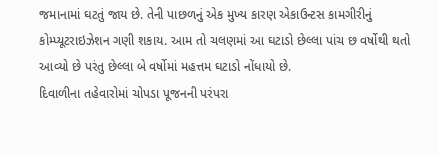જમાનામાં ઘટતું જાય છે. તેની પાછળનું એક મુખ્ય કારણ એકાઉન્ટસ કામગીરીનું કોમ્પ્યૂટરાઇઝેશન ગણી શકાય. આમ તો ચલણમાં આ ઘટાડો છેલ્લા પાંચ છ વર્ષોથી થતો આવ્યો છે પરંતુ છેલ્લા બે વર્ષોમાં મહત્તમ ઘટાડો નોંધાયો છે.
દિવાળીના તહેવારોમાં ચોપડા પૂજનની પરંપરા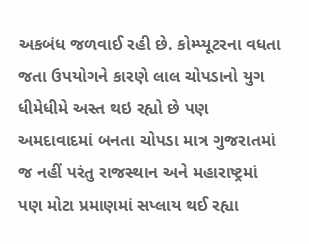અકબંધ જળવાઈ રહી છે. કોમ્પ્યૂટરના વધતા જતા ઉપયોગને કારણે લાલ ચોપડાનો યુગ ધીમેધીમે અસ્ત થઇ રહ્યો છે પણ અમદાવાદમાં બનતા ચોપડા માત્ર ગુજરાતમાં જ નહીં પરંતુ રાજસ્થાન અને મહારાષ્ટ્રમાં પણ મોટા પ્રમાણમાં સપ્લાય થઈ રહ્યા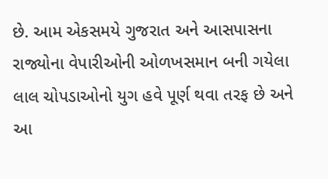છે. આમ એકસમયે ગુજરાત અને આસપાસના રાજ્યોના વેપારીઓની ઓળખસમાન બની ગયેલા લાલ ચોપડાઓનો યુગ હવે પૂર્ણ થવા તરફ છે અને આ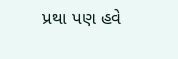પ્રથા પણ હવે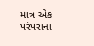માત્ર એક પરંપરાના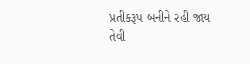પ્રતીકરૂપ બનીને રહી જાય તેવી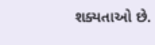શક્યતાઓ છે.